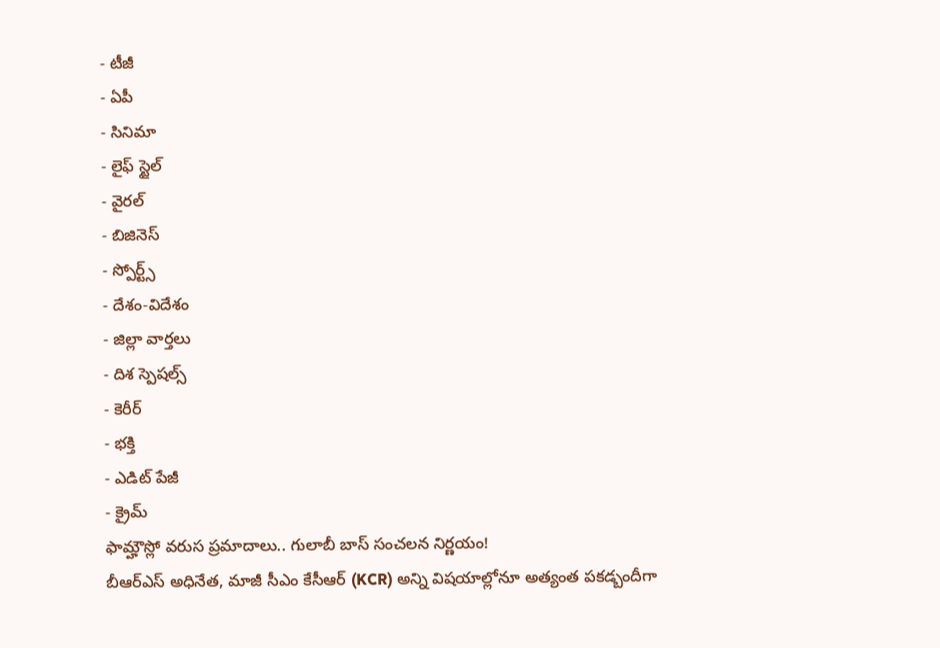- టీజీ
- ఏపీ
- సినిమా
- లైఫ్ స్టైల్
- వైరల్
- బిజినెస్
- స్పోర్ట్స్
- దేశం-విదేశం
- జిల్లా వార్తలు
- దిశ స్పెషల్స్
- కెరీర్
- భక్తి
- ఎడిట్ పేజీ
- క్రైమ్
ఫామ్హౌస్లో వరుస ప్రమాదాలు.. గులాబీ బాస్ సంచలన నిర్ణయం!
బీఆర్ఎస్ అధినేత, మాజీ సీఎం కేసీఆర్ (KCR) అన్ని విషయాల్లోనూ అత్యంత పకడ్బందీగా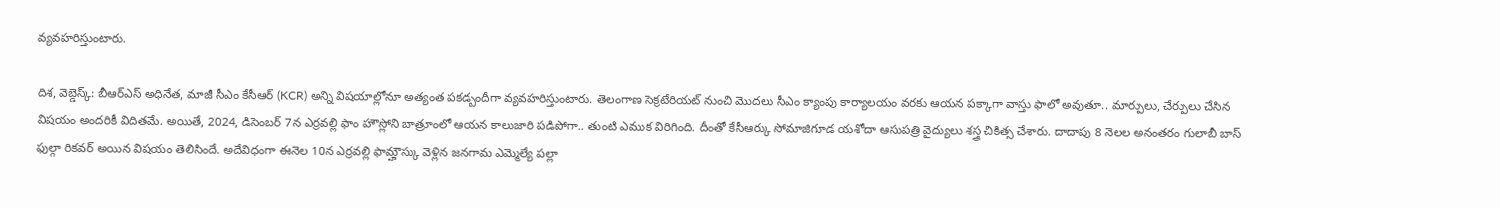వ్యవహరిస్తుంటారు.

దిశ, వెబ్డెస్క్: బీఆర్ఎస్ అధినేత, మాజీ సీఎం కేసీఆర్ (KCR) అన్ని విషయాల్లోనూ అత్యంత పకడ్బందీగా వ్యవహరిస్తుంటారు. తెలంగాణ సెక్రటేరియట్ నుంచి మొదలు సీఎం క్యాంపు కార్యాలయం వరకు ఆయన పక్కాగా వాస్తు ఫాలో అవుతూ.. మార్పులు, చేర్పులు చేసిన విషయం అందరికీ విదితమే. అయితే, 2024, డిసెంబర్ 7న ఎర్రవల్లి ఫాం హౌస్లోని బాత్రూంలో ఆయన కాలుజారి పడిపోగా.. తుంటి ఎముక విరిగింది. దీంతో కేసీఆర్కు సోమాజిగూడ యశోదా ఆసుపత్రి వైద్యులు శస్త్ర చికిత్స చేశారు. దాదాపు 8 నెలల అనంతరం గులాబీ బాస్ ఫుల్గా రికవర్ అయిన విషయం తెలిసిందే. అదేవిధంగా ఈనెల 10న ఎర్రవల్లి ఫామ్హౌస్కు వెళ్లిన జనగామ ఎమ్మెల్యే పల్లా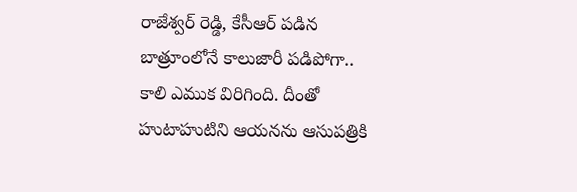రాజేశ్వర్ రెడ్డి, కేసీఆర్ పడిన బాత్రూంలోనే కాలుజారీ పడిపోగా.. కాలి ఎముక విరిగింది. దీంతో హుటాహుటిని ఆయనను ఆసుపత్రికి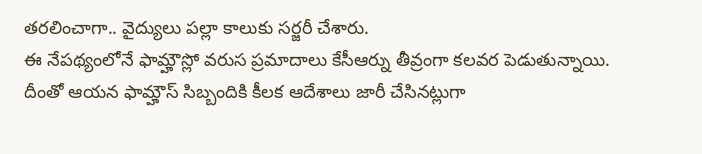తరలించాగా.. వైద్యులు పల్లా కాలుకు సర్జరీ చేశారు.
ఈ నేపథ్యంలోనే ఫామ్హౌస్లో వరుస ప్రమాదాలు కేసీఆర్ను తీవ్రంగా కలవర పెడుతున్నాయి. దీంతో ఆయన ఫామ్హౌస్ సిబ్బందికి కీలక ఆదేశాలు జారీ చేసినట్లుగా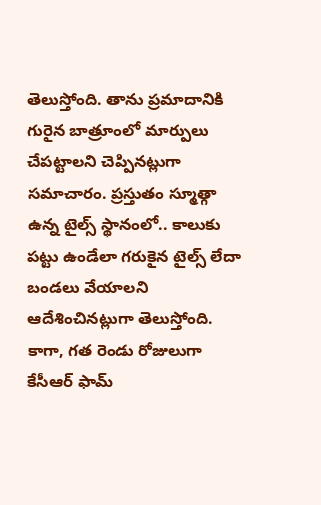తెలుస్తోంది. తాను ప్రమాదానికి గురైన బాత్రూంలో మార్పులు చేపట్టాలని చెప్పినట్లుగా సమాచారం. ప్రస్తుతం స్మూత్గా ఉన్న టైల్స్ స్థానంలో.. కాలుకు పట్టు ఉండేలా గరుకైన టైల్స్ లేదా బండలు వేయాలని ఆదేశించినట్లుగా తెలుస్తోంది. కాగా, గత రెండు రోజులుగా కేసీఆర్ ఫామ్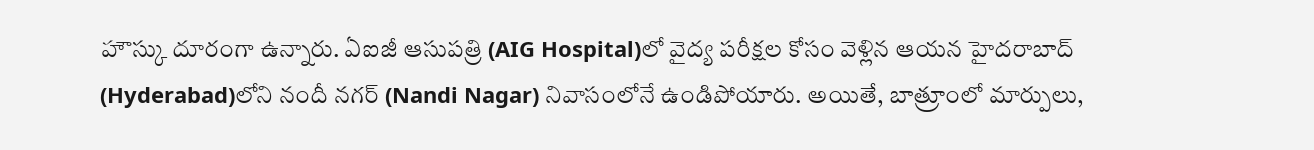హౌస్కు దూరంగా ఉన్నారు. ఏఐజీ ఆసుపత్రి (AIG Hospital)లో వైద్య పరీక్షల కోసం వెళ్లిన ఆయన హైదరాబాద్ (Hyderabad)లోని నందీ నగర్ (Nandi Nagar) నివాసంలోనే ఉండిపోయారు. అయితే, బాత్రూంలో మార్పులు,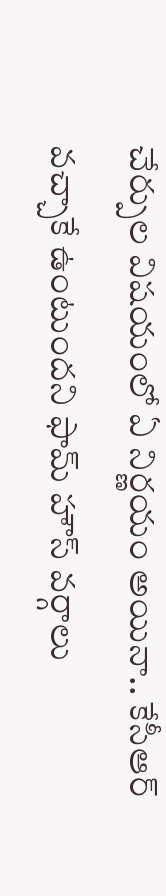చేర్పుల విషయంలో ఏ నిర్ణయం అయినా.. కేసీఆర్ వచ్చాకే ఉంటుందని ఫామ్ హౌస్ వర్గాలు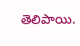తెలిపాయి.